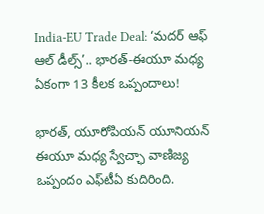India-EU Trade Deal: ‘మదర్ ఆఫ్ ఆల్ డీల్స్’.. భారత్-ఈయూ మధ్య ఏకంగా 13 కీలక ఒప్పందాలు!

భారత్‌, యూరోపియన్‌ యూనియన్‌ ఈయూ మధ్య స్వేచ్ఛా వాణిజ్య ఒప్పందం ఎఫ్‌టీఏ కుదిరింది.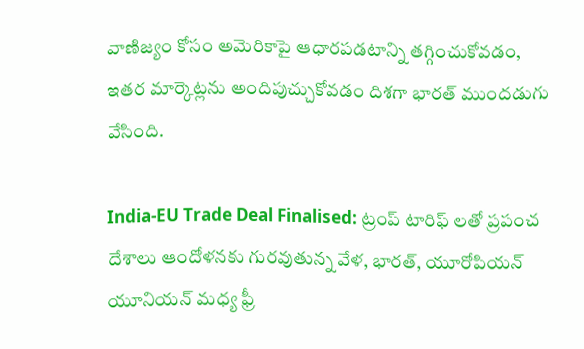వాణిజ్యం కోసం అమెరికాపై ఆధారపడటాన్ని తగ్గించుకోవడం, ఇతర మార్కెట్లను అందిపుచ్చుకోవడం దిశగా భారత్‌ ముందడుగు వేసింది.

India-EU Trade Deal Finalised: ట్రంప్‌ టారిఫ్‌ లతో ప్రపంచ దేశాలు ఆందోళనకు గురవుతున్న వేళ, భారత్‌, యూరోపియన్‌ యూనియన్‌ మధ్య ఫ్రీ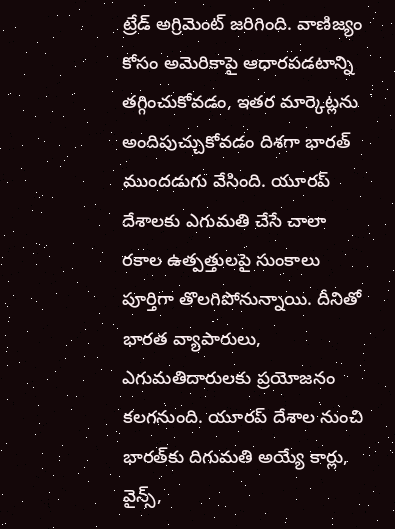ట్రేడ్ అగ్రిమెంట్ జరిగింది. వాణిజ్యం కోసం అమెరికాపై ఆధారపడటాన్ని తగ్గించుకోవడం, ఇతర మార్కెట్లను అందిపుచ్చుకోవడం దిశగా భారత్‌ ముందడుగు వేసింది. యూరప్‌ దేశాలకు ఎగుమతి చేసే చాలా రకాల ఉత్పత్తులపై సుంకాలు పూర్తిగా తొలగిపోనున్నాయి. దీనితో భారత వ్యాపారులు, ఎగుమతిదారులకు ప్రయోజనం కలగనుంది. యూరప్‌ దేశాల నుంచి భారత్‌కు దిగుమతి అయ్యే కార్లు, వైన్స్‌,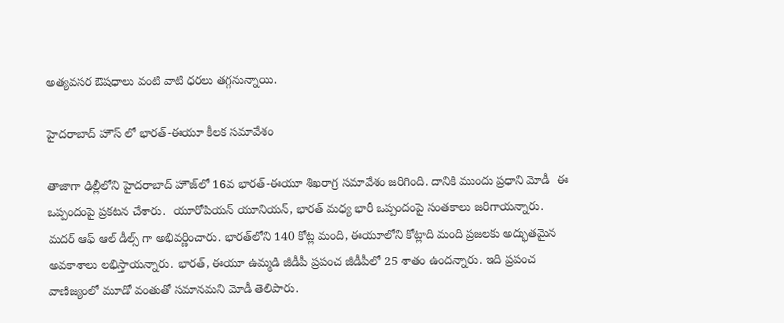అత్యవసర ఔషధాలు వంటి వాటి ధరలు తగ్గనున్నాయి.

హైదరాబాద్ హౌస్ లో భారత్‌-ఈయూ కీలక సమావేశం

తాజాగా ఢిల్లీలోని హైదరాబాద్‌ హౌజ్‌లో 16వ భారత్‌-ఈయూ శిఖరాగ్ర సమావేశం జరిగింది. దానికి ముందు ప్రధాని మోడీ  ఈ ఒప్పందంపై ప్రకటన చేశారు.  యూరోపియన్‌ యూనియన్‌, భారత్‌ మధ్య భారీ ఒప్పందంపై సంతకాలు జరిగాయన్నారు.  మదర్‌ ఆఫ్‌ ఆల్‌ డీల్స్‌ గా అభివర్ణించారు. భారత్‌లోని 140 కోట్ల మంది, ఈయూలోని కోట్లాది మంది ప్రజలకు అద్భుతమైన అవకాశాలు లభిస్తాయన్నారు. భారత్‌, ఈయూ ఉమ్మడి జీడీపీ ప్రపంచ జీడీపీలో 25 శాతం ఉందన్నారు. ఇది ప్రపంచ వాణిజ్యంలో మూడో వంతుతో సమానమని మోడీ తెలిపారు.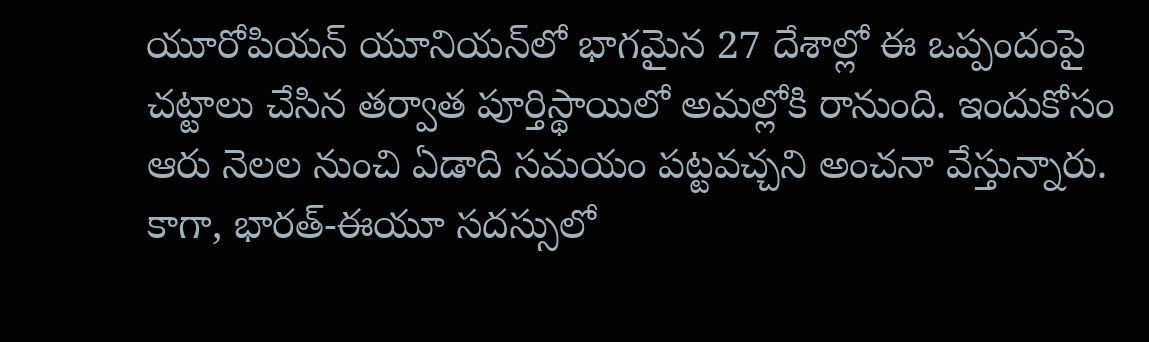యూరోపియన్‌ యూనియన్‌లో భాగమైన 27 దేశాల్లో ఈ ఒప్పందంపై చట్టాలు చేసిన తర్వాత పూర్తిస్థాయిలో అమల్లోకి రానుంది. ఇందుకోసం ఆరు నెలల నుంచి ఏడాది సమయం పట్టవచ్చని అంచనా వేస్తున్నారు. కాగా, భారత్‌-ఈయూ సదస్సులో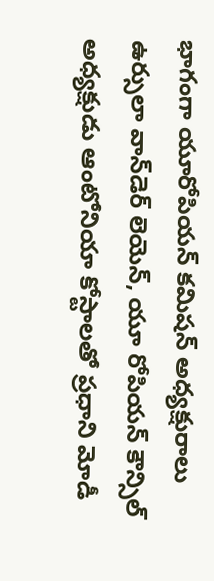భాగంగా యూరోపియన్‌ కమిషన్‌ అధ్యక్షురాలు ఉర్సులా వాన్‌డెర్‌ లెయెన్‌, యూ రోపియన్‌ కౌన్సిల్‌ అధ్యక్షుడు ఆంటోనియా కోస్టాలతో ప్రధాని మోడీ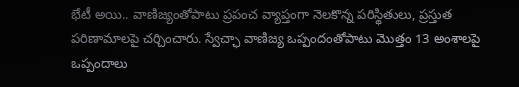భేటీ అయి.. వాణిజ్యంతోపాటు ప్రపంచ వ్యాప్తంగా నెలకొన్న పరిస్థితులు, ప్రస్తుత పరిణామాలపై చర్చించారు. స్వేచ్ఛా వాణిజ్య ఒప్పందంతోపాటు మొత్తం 13 అంశాలపై ఒప్పందాలు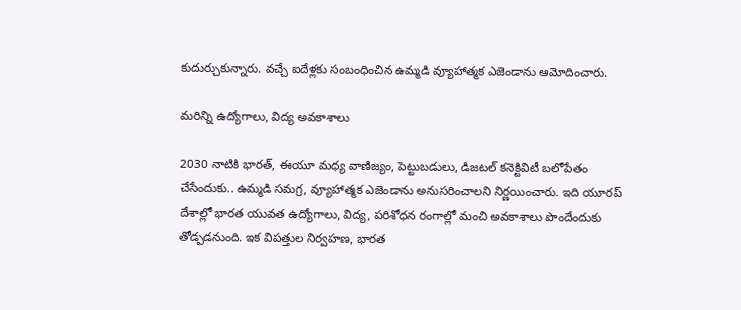కుదుర్చుకున్నారు. వచ్చే ఐదేళ్లకు సంబంధించిన ఉమ్మడి వ్యూహాత్మక ఎజెండాను ఆమోదించారు.

మరిన్ని ఉద్యోగాలు, విద్య అవకాశాలు

2030 నాటికి భారత్‌, ఈయూ మధ్య వాణిజ్యం, పెట్టుబడులు, డిజటల్‌ కనెక్టివిటీ బలోపేతం చేసేందుకు.. ఉమ్మడి సమగ్ర, వ్యూహాత్మక ఎజెండాను అనుసరించాలని నిర్ణయించారు. ఇది యూరప్‌ దేశాల్లో భారత యువత ఉద్యోగాలు, విద్య, పరిశోధన రంగాల్లో మంచి అవకాశాలు పొందేందుకు తోడ్పడనుంది. ఇక విపత్తుల నిర్వహణ, భారత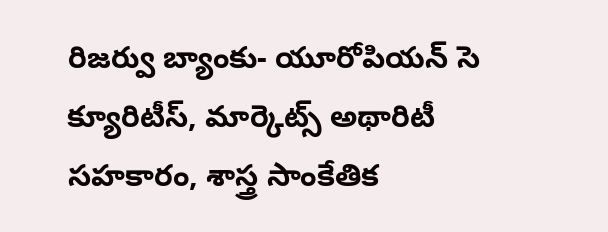రిజర్వు బ్యాంకు- యూరోపియన్‌ సె క్యూరిటీస్‌, మార్కెట్స్‌ అథారిటీ  సహకారం, శాస్త్ర సాంకేతిక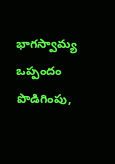భాగస్వామ్య ఒప్పందం పొడిగింపు,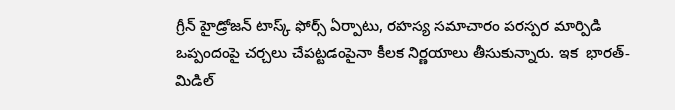గ్రీన్‌ హైడ్రోజన్‌ టాస్క్‌ ఫోర్స్‌ ఏర్పాటు, రహస్య సమాచారం పరస్పర మార్పిడి ఒప్పందంపై చర్చలు చేపట్టడంపైనా కీలక నిర్ణయాలు తీసుకున్నారు. ఇక  భారత్‌- మిడిల్‌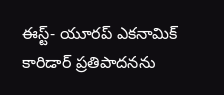ఈస్ట్‌- యూరప్‌ ఎకనామిక్‌ కారిడార్‌ ప్రతిపాదనను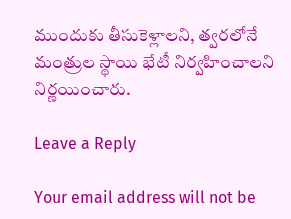ముందుకు తీసుకెళ్లాలని, త్వరలోనే మంత్రుల స్థాయి భేటీ నిర్వహించాలని నిర్ణయించారు.

Leave a Reply

Your email address will not be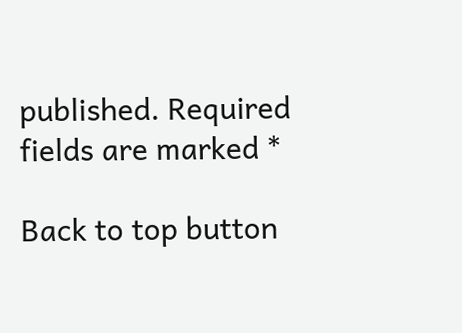published. Required fields are marked *

Back to top button